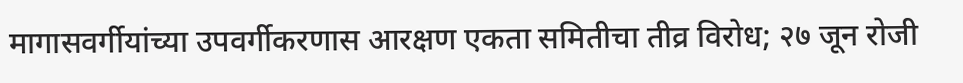मागासवर्गीयांच्या उपवर्गीकरणास आरक्षण एकता समितीचा तीव्र विरोध; २७ जून रोजी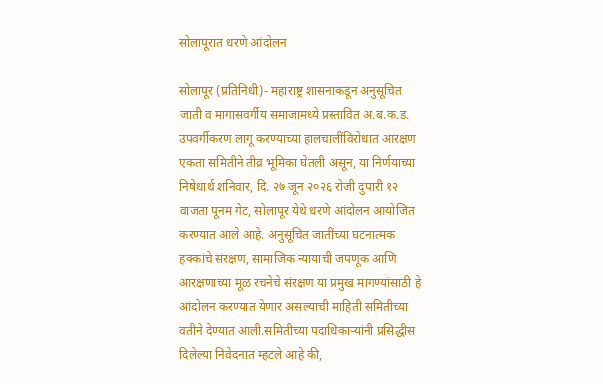सोलापूरात धरणे आंदोलन

सोलापूर (प्रतिनिधी)- महाराष्ट्र शासनाकडून अनुसूचित जाती व मागासवर्गीय समाजामध्ये प्रस्तावित अ.ब.क.ड. उपवर्गीकरण लागू करण्याच्या हालचालींविरोधात आरक्षण एकता समितीने तीव्र भूमिका घेतली असून, या निर्णयाच्या निषेधार्थ शनिवार, दि. २७ जून २०२६ रोजी दुपारी १२ वाजता पूनम गेट, सोलापूर येथे धरणे आंदोलन आयोजित करण्यात आले आहे. अनुसूचित जातींच्या घटनात्मक हक्कांचे संरक्षण, सामाजिक न्यायाची जपणूक आणि आरक्षणाच्या मूळ रचनेचे संरक्षण या प्रमुख मागण्यांसाठी हे आंदोलन करण्यात येणार असल्याची माहिती समितीच्या वतीने देण्यात आली.समितीच्या पदाधिकाऱ्यांनी प्रसिद्धीस दिलेल्या निवेदनात म्हटले आहे की,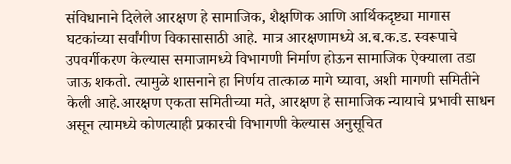संविधानाने दिलेले आरक्षण हे सामाजिक, शैक्षणिक आणि आर्थिकदृष्ट्या मागास घटकांच्या सर्वांगीण विकासासाठी आहे. मात्र आरक्षणामध्ये अ.ब.क.ड. स्वरूपाचे उपवर्गीकरण केल्यास समाजामध्ये विभागणी निर्माण होऊन सामाजिक ऐक्याला तडा जाऊ शकतो. त्यामुळे शासनाने हा निर्णय तात्काळ मागे घ्यावा, अशी मागणी समितीने केली आहे.आरक्षण एकता समितीच्या मते, आरक्षण हे सामाजिक न्यायाचे प्रभावी साधन असून त्यामध्ये कोणत्याही प्रकारची विभागणी केल्यास अनुसूचित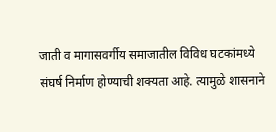जाती व मागासवर्गीय समाजातील विविध घटकांमध्ये संघर्ष निर्माण होण्याची शक्यता आहे. त्यामुळे शासनाने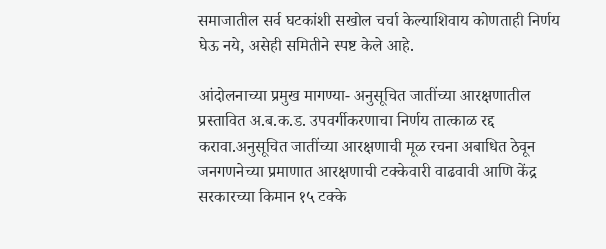समाजातील सर्व घटकांशी सखोल चर्चा केल्याशिवाय कोणताही निर्णय घेऊ नये, असेही समितीने स्पष्ट केले आहे.

आंदोलनाच्या प्रमुख मागण्या- अनुसूचित जातींच्या आरक्षणातील प्रस्तावित अ.ब.क.ड. उपवर्गीकरणाचा निर्णय तात्काळ रद्द करावा.अनुसूचित जातींच्या आरक्षणाची मूळ रचना अबाधित ठेवून जनगणनेच्या प्रमाणात आरक्षणाची टक्केवारी वाढवावी आणि केंद्र सरकारच्या किमान १५ टक्के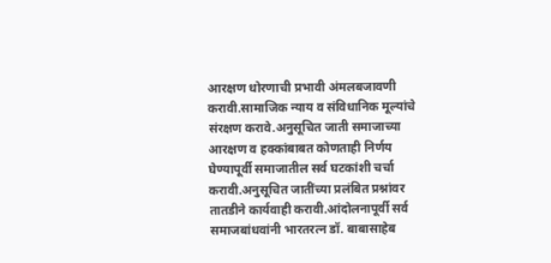आरक्षण धोरणाची प्रभावी अंमलबजावणी करावी.सामाजिक न्याय व संविधानिक मूल्यांचे संरक्षण करावे.अनुसूचित जाती समाजाच्या आरक्षण व हक्कांबाबत कोणताही निर्णय घेण्यापूर्वी समाजातील सर्व घटकांशी चर्चा करावी.अनुसूचित जातींच्या प्रलंबित प्रश्नांवर तातडीने कार्यवाही करावी.आंदोलनापूर्वी सर्व समाजबांधवांनी भारतरत्न डॉ. बाबासाहेब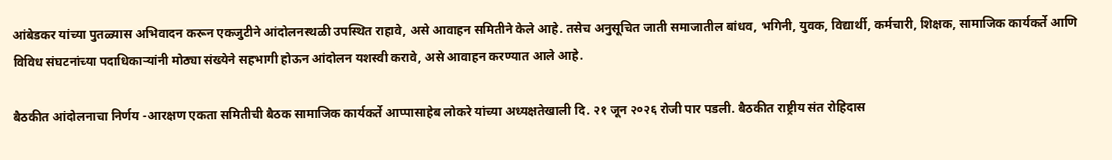आंबेडकर यांच्या पुतळ्यास अभिवादन करून एकजुटीने आंदोलनस्थळी उपस्थित राहावे, असे आवाहन समितीने केले आहे. तसेच अनुसूचित जाती समाजातील बांधव, भगिनी, युवक, विद्यार्थी, कर्मचारी, शिक्षक, सामाजिक कार्यकर्ते आणि विविध संघटनांच्या पदाधिकाऱ्यांनी मोठ्या संख्येने सहभागी होऊन आंदोलन यशस्वी करावे, असे आवाहन करण्यात आले आहे.

बैठकीत आंदोलनाचा निर्णय -आरक्षण एकता समितीची बैठक सामाजिक कार्यकर्ते आप्पासाहेब लोकरे यांच्या अध्यक्षतेखाली दि. २१ जून २०२६ रोजी पार पडली. बैठकीत राष्ट्रीय संत रोहिदास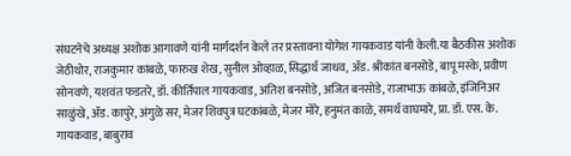संघटनेचे अध्यक्ष अशोक आगावणे यांनी मार्गदर्शन केले तर प्रस्तावना योगेश गायकवाड यांनी केली.या बैठकीस अशोक जेठीथोर, राजकुमार कांबळे, फारुख शेख, सुनील ओव्हाळ, सिद्धार्थ जाधव, ॲड. श्रीकांत बनसोडे, बापू मस्के, प्रवीण सोनवणे, यशवंत फडतरे, डॉ. कीर्तिपाल गायकवाड, अतिश बनसोडे, अजित बनसोडे, राजाभाऊ कांबळे, इंजिनिअर साळुंखे, ॲड. कापुरे, अंगुळे सर, मेजर शिवपुत्र घटकांबळे, मेजर मोरे, हनुमंत काळे, समर्थ वाघमारे, प्रा. डॉ. एस. के. गायकवाड, बाबुराव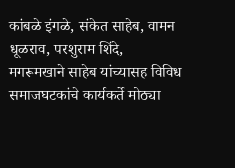कांबळे इंगळे, संकेत साहेब, वामन धूळराव, परशुराम शिंदे, मगरूमखाने साहेब यांच्यासह विविध समाजघटकांचे कार्यकर्ते मोठ्या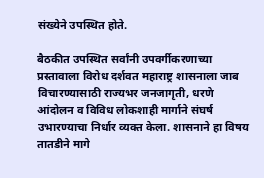संख्येने उपस्थित होते.

बैठकीत उपस्थित सर्वांनी उपवर्गीकरणाच्या प्रस्तावाला विरोध दर्शवत महाराष्ट्र शासनाला जाब विचारण्यासाठी राज्यभर जनजागृती, धरणे आंदोलन व विविध लोकशाही मार्गाने संघर्ष उभारण्याचा निर्धार व्यक्त केला. शासनाने हा विषय तातडीने मागे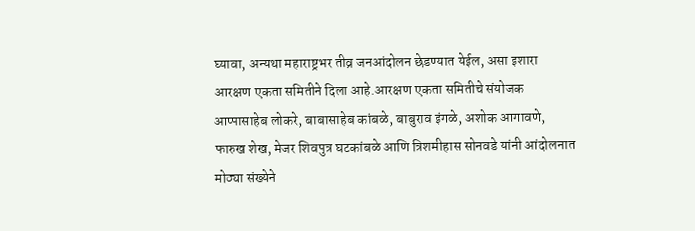घ्यावा, अन्यथा महाराष्ट्रभर तीव्र जनआंदोलन छेडण्यात येईल, असा इशारा आरक्षण एकता समितीने दिला आहे.आरक्षण एकता समितीचे संयोजक आप्पासाहेब लोकरे, बाबासाहेब कांबळे, बाबुराव इंगळे, अशोक आगावणे, फारुख शेख, मेजर शिवपुत्र घटकांबळे आणि त्रिशमीहास सोनवडे यांनी आंदोलनात मोठ्या संख्येने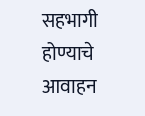सहभागी होण्याचे आवाहन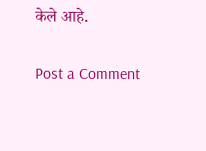केले आहे.

Post a Comment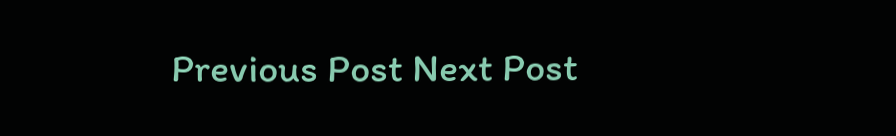Previous Post Next Post